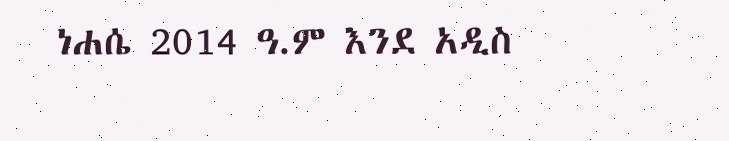ነሐሴ 2014 ዓ.ም እንደ አዲስ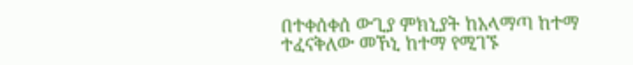በተቀሰቀሰ ውጊያ ምክኒያት ከአላማጣ ከተማ ተፈናቅለው መኾኒ ከተማ የሚገኙ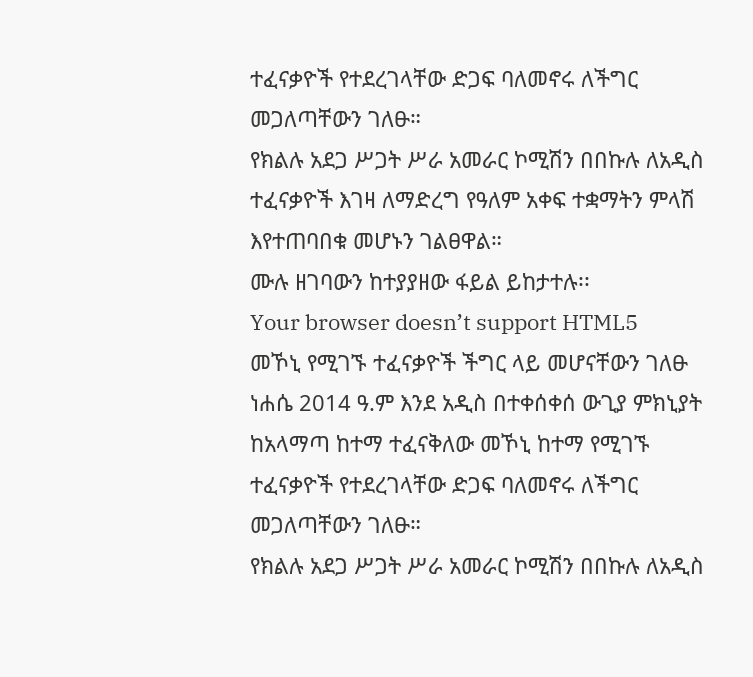ተፈናቃዮች የተደረገላቸው ድጋፍ ባለመኖሩ ለችግር መጋለጣቸውን ገለፁ።
የክልሉ አደጋ ሥጋት ሥራ አመራር ኮሚሽን በበኩሉ ለአዲስ ተፈናቃዮች እገዛ ለማድረግ የዓለም አቀፍ ተቋማትን ምላሽ እየተጠባበቁ መሆኑን ገልፀዋል።
ሙሉ ዘገባውን ከተያያዘው ፋይል ይከታተሉ፡፡
Your browser doesn’t support HTML5
መኾኒ የሚገኙ ተፈናቃዮች ችግር ላይ መሆናቸውን ገለፁ
ነሐሴ 2014 ዓ.ም እንደ አዲስ በተቀሰቀሰ ውጊያ ምክኒያት ከአላማጣ ከተማ ተፈናቅለው መኾኒ ከተማ የሚገኙ ተፈናቃዮች የተደረገላቸው ድጋፍ ባለመኖሩ ለችግር መጋለጣቸውን ገለፁ።
የክልሉ አደጋ ሥጋት ሥራ አመራር ኮሚሽን በበኩሉ ለአዲስ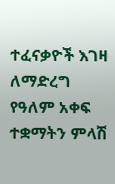ተፈናቃዮች እገዛ ለማድረግ የዓለም አቀፍ ተቋማትን ምላሽ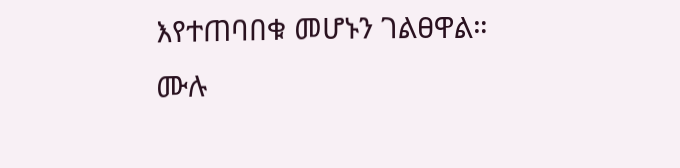እየተጠባበቁ መሆኑን ገልፀዋል።
ሙሉ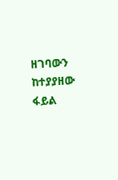ዘገባውን ከተያያዘው ፋይል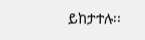ይከታተሉ፡፡